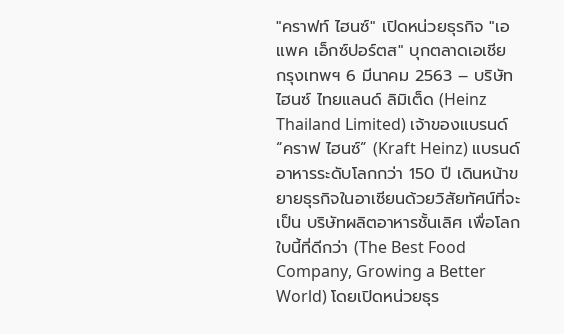"คราฟท์ ไฮนซ์" เปิดหน่วยธุรกิจ "เอแพค เอ็กซ์ปอร์ตส" บุกตลาดเอเชีย
กรุงเทพฯ 6 มีนาคม 2563 – บริษัท ไฮนซ์ ไทยแลนด์ ลิมิเต็ด (Heinz Thailand Limited) เจ้าของแบรนด์ “คราฟ ไฮนซ์” (Kraft Heinz) แบรนด์อาหารระดับโลกกว่า 150 ปี เดินหน้าขยายธุรกิจในอาเซียนด้วยวิสัยทัศน์ที่จะเป็น บริษัทผลิตอาหารชั้นเลิศ เพื่อโลกใบนี้ที่ดีกว่า (The Best Food Company, Growing a Better World) โดยเปิดหน่วยธุร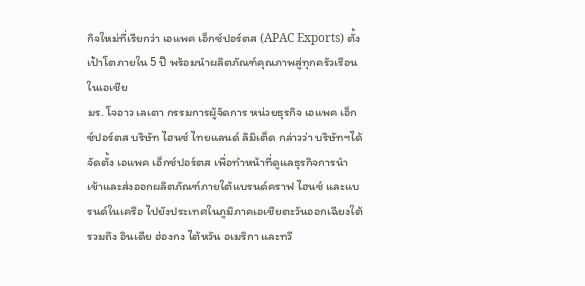กิจใหม่ที่เรียกว่า เอแพค เอ็กซ์ปอร์ตส (APAC Exports) ตั้งเป้าโตภายใน 5 ปี พร้อมนำผลิตภัณฑ์คุณภาพสู่ทุกครัวเรือนในเอเชีย
มร. โจอาว เลเตา กรรมการผู้จัดการ หน่วยธุรกิจ เอแพค เอ็กซ์ปอร์ตส บริษัท ไฮนซ์ ไทยแลนด์ ลิมิเต็ด กล่าวว่า บริษัทฯได้ จัดตั้ง เอแพค เอ็กซ์ปอร์ตส เพื่อทำหน้าที่ดูแลธุรกิจการนำเข้าและส่งออกผลิตภัณฑ์ภายใต้แบรนด์คราฟ ไฮนซ์ และแบรนด์ในเครือ ไปยังประเทศในภูมิภาคเอเชียตะวันออกเฉียงใต้ รวมถึง อินเดีย ฮ่องกง ไต้หวัน อเมริกา และทวี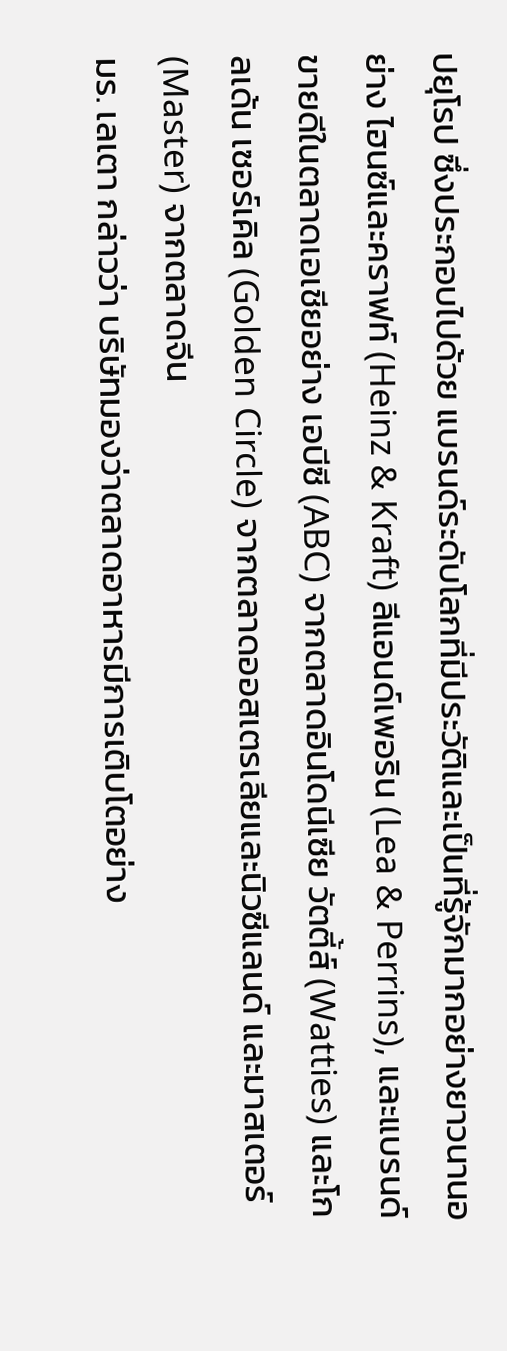ปยุโรป ซึ่งประกอบไปด้วย แบรนด์ระดับโลกที่มีประวัติและเป็นที่รู้จักมากอย่างยาวนานอย่าง ไฮนซ์และคราฟท์ (Heinz & Kraft) ลีแอนด์เพอริน (Lea & Perrins), และแบรนด์ขายดีในตลาดเอเชียอย่าง เอบีซี (ABC) จากตลาดอินโดนีเซีย วัตตี้ส์ (Watties) และโกลเด้น เซอร์เคิล (Golden Circle) จากตลาดออสเตรเลียและนิวซีแลนด์ และมาสเตอร์ (Master) จากตลาดจีน
มร. เลเตา กล่าวว่า บริษัทมองว่าตลาดอาหารมีการเติบโตอย่าง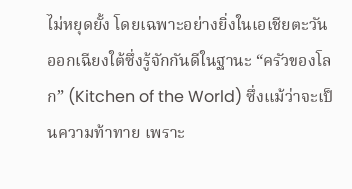ไม่หยุดยั้ง โดยเฉพาะอย่างยิ่งในเอเชียตะวันออกเฉียงใต้ซึ่งรู้จักกันดีในฐานะ “ครัวของโลก” (Kitchen of the World) ซึ่งแม้ว่าจะเป็นความท้าทาย เพราะ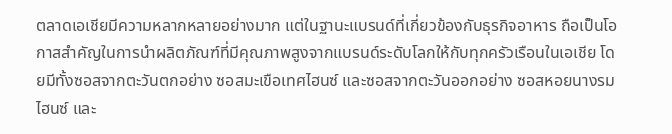ตลาดเอเชียมีความหลากหลายอย่างมาก แต่ในฐานะแบรนด์ที่เกี่ยวข้องกับธุรกิจอาหาร ถือเป็นโอกาสสำคัญในการนำผลิตภัณฑ์ที่มีคุณภาพสูงจากแบรนด์ระดับโลกให้กับทุกครัวเรือนในเอเชีย โดยมีทั้งซอสจากตะวันตกอย่าง ซอสมะเขือเทศไฮนซ์ และซอสจากตะวันออกอย่าง ซอสหอยนางรมไฮนซ์ และ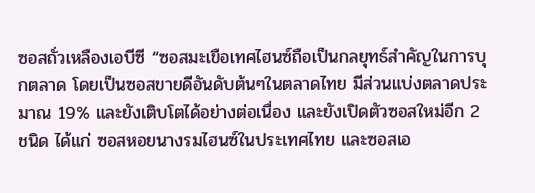ซอสถั่วเหลืองเอบีซี “ซอสมะเขือเทศไฮนซ์ถือเป็นกลยุทธ์สำคัญในการบุกตลาด โดยเป็นซอสขายดีอันดับต้นๆในตลาดไทย มีส่วนแบ่งตลาดประมาณ 19% และยังเติบโตได้อย่างต่อเนื่อง และยังเปิดตัวซอสใหม่อีก 2 ชนิด ได้แก่ ซอสหอยนางรมไฮนซ์ในประเทศไทย และซอสเอ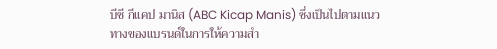บีซี กีแคป มานิส (ABC Kicap Manis) ซึ่งเป็นไปตามแนวทางของแบรนด์ในการให้ความสำ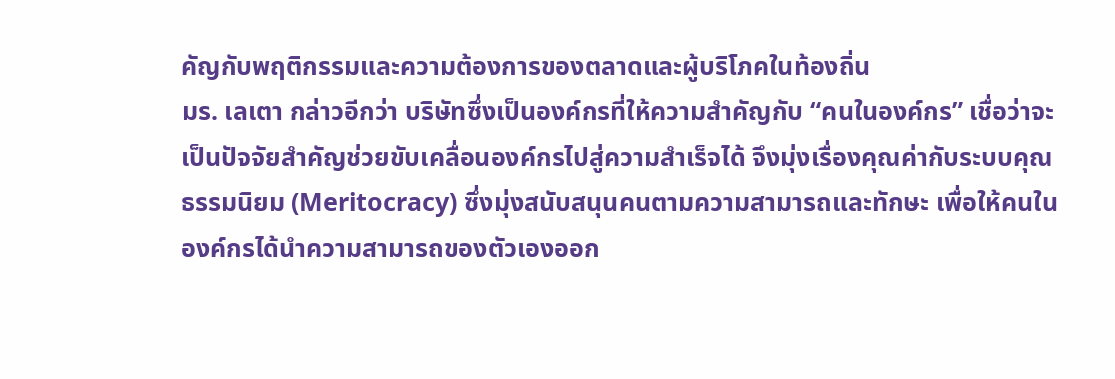คัญกับพฤติกรรมและความต้องการของตลาดและผู้บริโภคในท้องถิ่น
มร. เลเตา กล่าวอีกว่า บริษัทซึ่งเป็นองค์กรที่ให้ความสำคัญกับ “คนในองค์กร” เชื่อว่าจะเป็นปัจจัยสำคัญช่วยขับเคลื่อนองค์กรไปสู่ความสำเร็จได้ จึงมุ่งเรื่องคุณค่ากับระบบคุณธรรมนิยม (Meritocracy) ซึ่งมุ่งสนับสนุนคนตามความสามารถและทักษะ เพื่อให้คนในองค์กรได้นำความสามารถของตัวเองออก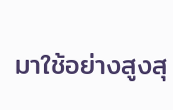มาใช้อย่างสูงสุ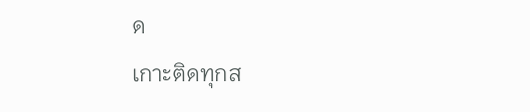ด
เกาะติดทุกส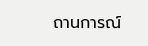ถานการณ์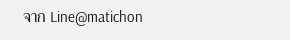จาก Line@matichon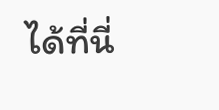ได้ที่นี่